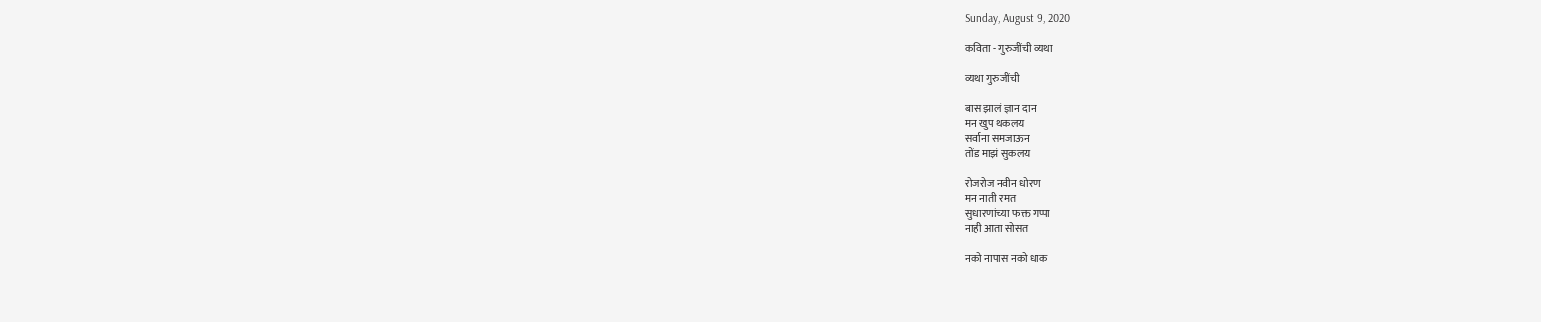Sunday, August 9, 2020

कविता - गुरुजींची व्यथा

व्यथा गुरुजींची

बास झालं ज्ञान दान
मन खुप थकलय
सर्वाना समजाऊन
तोंड माझं सुकलय

रोजरोज नवीन धोरण
मन नाती रमत
सुधारणांच्या फक्त गप्पा
नाही आता सोसत

नको नापास नको धाक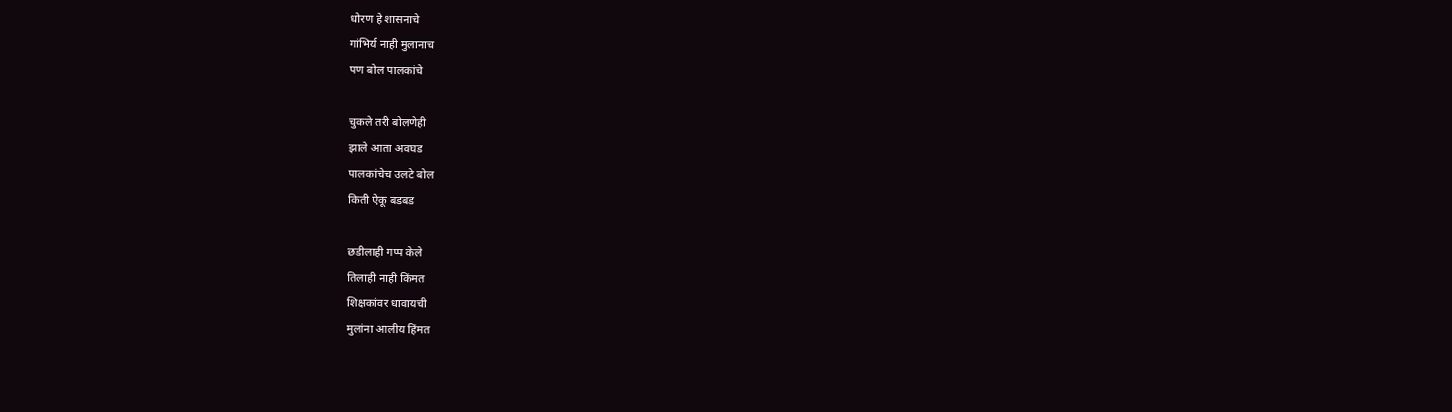धोरण हे शासनाचे
गांभिर्य नाही मुलानाच
पण बोल पालकांचे

चुकले तरी बोलणेही
झाले आता अवघड
पालकांचेच उलटे बोल
किती ऐकू बडबड

छडीलाही गप्प केले
तिलाही नाही किंमत
शिक्षकांवर धावायची
मुलांना आलीय हिंमत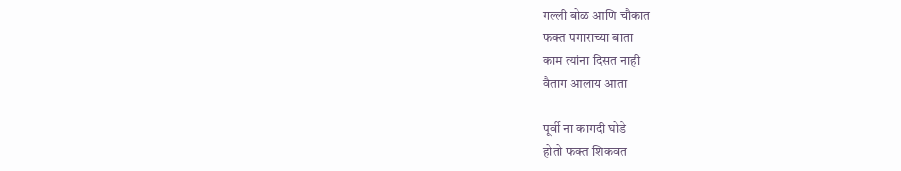गल्ली बोळ आणि चौकात
फक्त पगाराच्या बाता
काम त्यांना दिसत नाही
वैताग आलाय आता

पूर्वी ना कागदी घोडे
होतो फक्त शिकवत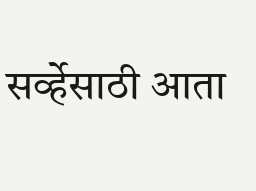सर्व्हेसाठी आता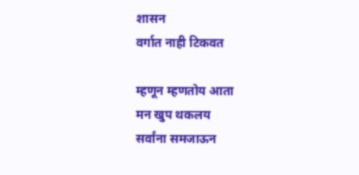शासन
वर्गात नाही टिकवत

म्हणून म्हणतोय आता
मन खुप थकलय
सर्वांना समजाऊन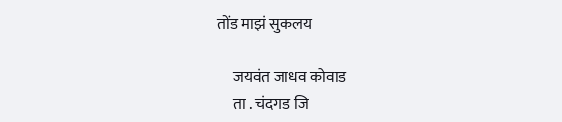तोंड माझं सुकलय

     जयवंत जाधव कोवाड
     ता . चंदगड जि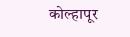कोल्हापूर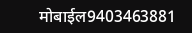मोबाईल9403463881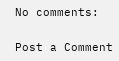No comments:

Post a Comment